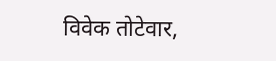विवेक तोटेवार,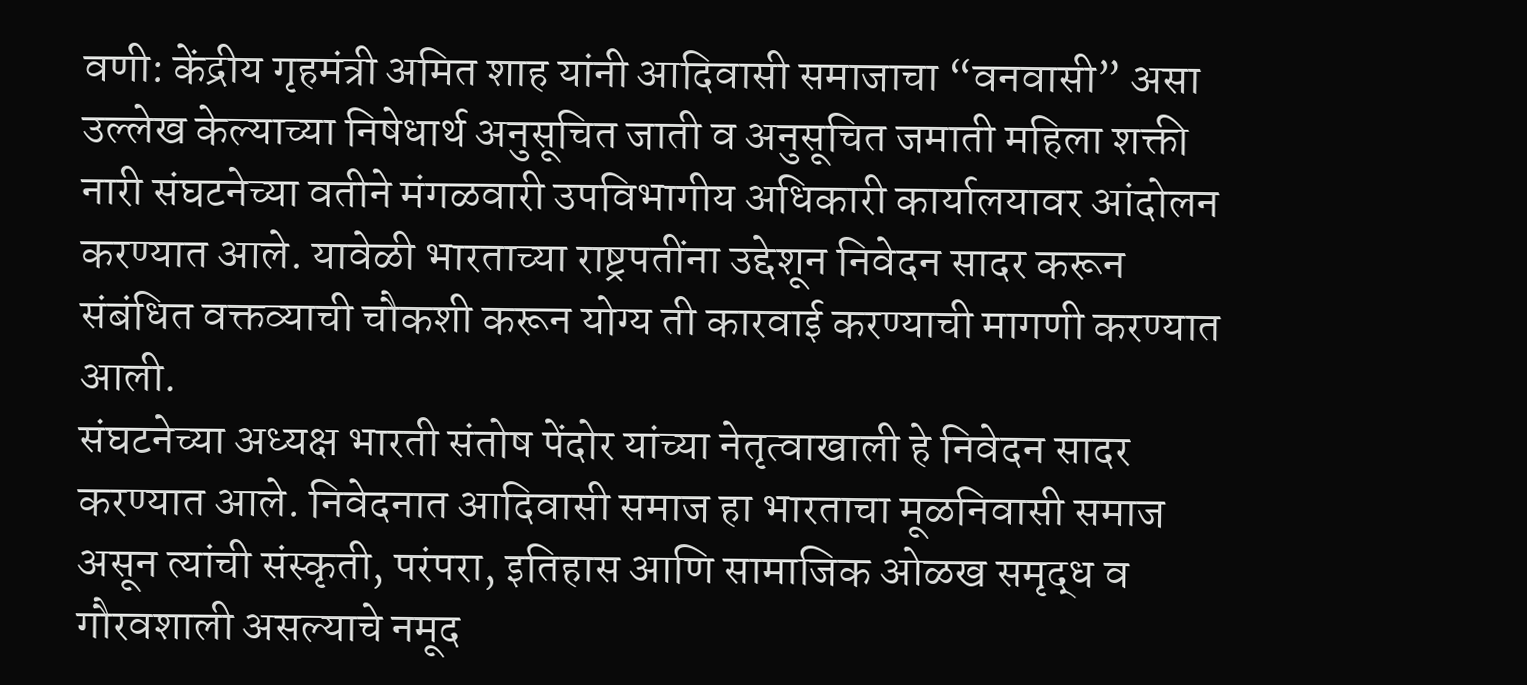वणी: केंद्रीय गृहमंत्री अमित शाह यांनी आदिवासी समाजाचा “वनवासी” असा उल्लेख केल्याच्या निषेधार्थ अनुसूचित जाती व अनुसूचित जमाती महिला शक्ती नारी संघटनेच्या वतीने मंगळवारी उपविभागीय अधिकारी कार्यालयावर आंदोलन करण्यात आले. यावेळी भारताच्या राष्ट्रपतींना उद्देशून निवेदन सादर करून संबंधित वक्तव्याची चौकशी करून योग्य ती कारवाई करण्याची मागणी करण्यात आली.
संघटनेच्या अध्यक्ष भारती संतोष पेंदोर यांच्या नेतृत्वाखाली हे निवेदन सादर करण्यात आले. निवेदनात आदिवासी समाज हा भारताचा मूळनिवासी समाज असून त्यांची संस्कृती, परंपरा, इतिहास आणि सामाजिक ओळख समृद्ध व गौरवशाली असल्याचे नमूद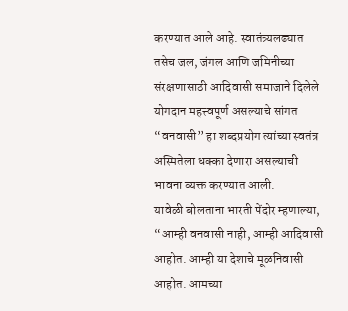करण्यात आले आहे. स्वातंत्र्यलढ्यात तसेच जल, जंगल आणि जमिनीच्या संरक्षणासाठी आदिवासी समाजाने दिलेले योगदान महत्त्वपूर्ण असल्याचे सांगत “वनवासी” हा शब्दप्रयोग त्यांच्या स्वतंत्र अस्मितेला धक्का देणारा असल्याची भावना व्यक्त करण्यात आली.
यावेळी बोलताना भारती पेंदोर म्हणाल्या, “आम्ही वनवासी नाही, आम्ही आदिवासी आहोत. आम्ही या देशाचे मूळनिवासी आहोत. आमच्या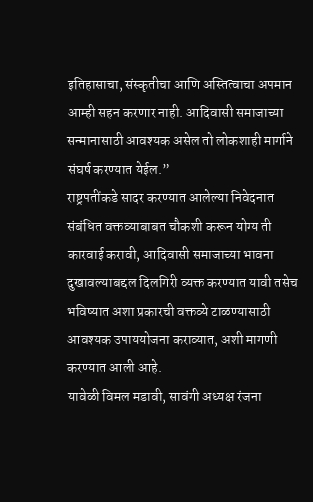इतिहासाचा, संस्कृतीचा आणि अस्तित्वाचा अपमान आम्ही सहन करणार नाही. आदिवासी समाजाच्या सन्मानासाठी आवश्यक असेल तो लोकशाही मार्गाने संघर्ष करण्यात येईल.”
राष्ट्रपतींकडे सादर करण्यात आलेल्या निवेदनात संबंधित वक्तव्याबाबत चौकशी करून योग्य ती कारवाई करावी, आदिवासी समाजाच्या भावना दुखावल्याबद्दल दिलगिरी व्यक्त करण्यात यावी तसेच भविष्यात अशा प्रकारची वक्तव्ये टाळण्यासाठी आवश्यक उपाययोजना कराव्यात, अशी मागणी करण्यात आली आहे.
यावेळी विमल मडावी, सावंगी अध्यक्ष रंजना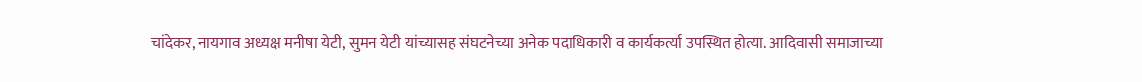चांदेकर, नायगाव अध्यक्ष मनीषा येटी, सुमन येटी यांच्यासह संघटनेच्या अनेक पदाधिकारी व कार्यकर्त्या उपस्थित होत्या. आदिवासी समाजाच्या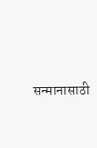सन्मानासाठी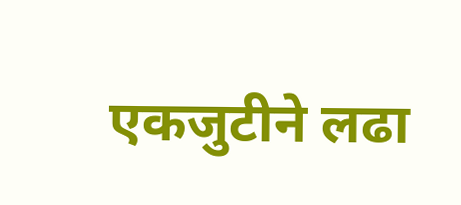एकजुटीने लढा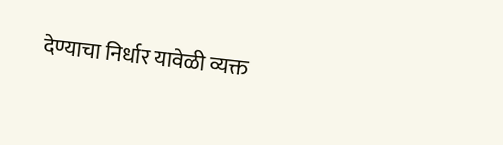देण्याचा निर्धार यावेळी व्यक्त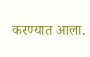करण्यात आला.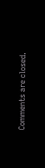Comments are closed.